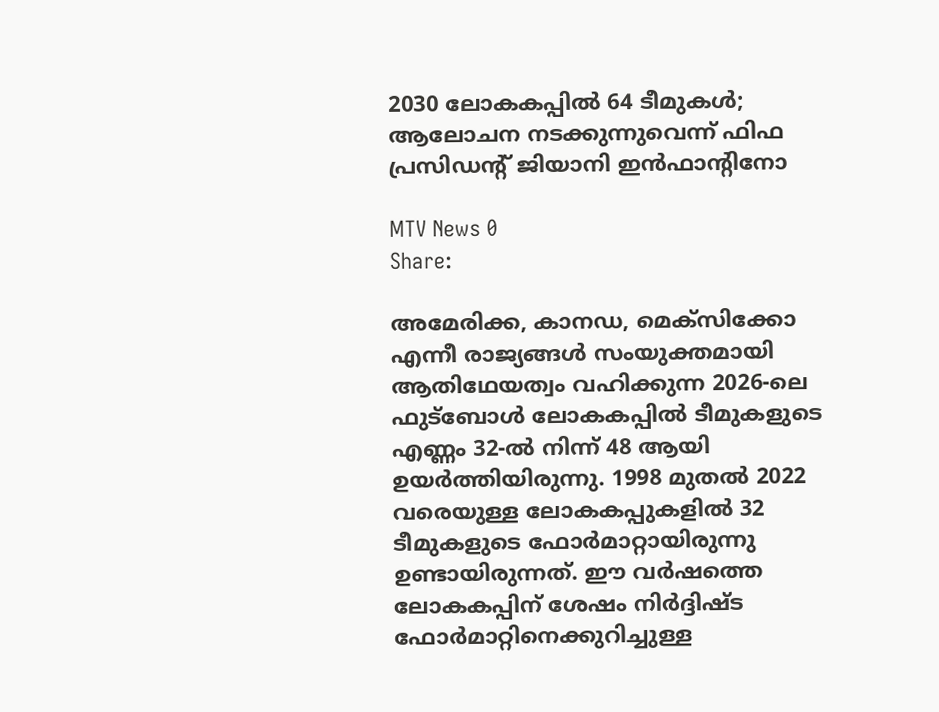2030 ലോകകപ്പില്‍ 64 ടീമുകള്‍; ആലോചന നടക്കുന്നുവെന്ന് ഫിഫ പ്രസിഡന്റ് ജിയാനി ഇന്‍ഫാന്റിനോ

MTV News 0
Share:

അമേരിക്ക, കാനഡ, മെക്‌സിക്കോ എന്നീ രാജ്യങ്ങള്‍ സംയുക്തമായി ആതിഥേയത്വം വഹിക്കുന്ന 2026-ലെ ഫുട്‌ബോള്‍ ലോകകപ്പില്‍ ടീമുകളുടെ എണ്ണം 32-ല്‍ നിന്ന് 48 ആയി ഉയര്‍ത്തിയിരുന്നു. 1998 മുതല്‍ 2022 വരെയുള്ള ലോകകപ്പുകളില്‍ 32 ടീമുകളുടെ ഫോര്‍മാറ്റായിരുന്നു ഉണ്ടായിരുന്നത്. ഈ വര്‍ഷത്തെ ലോകകപ്പിന് ശേഷം നിര്‍ദ്ദിഷ്ട ഫോര്‍മാറ്റിനെക്കുറിച്ചുള്ള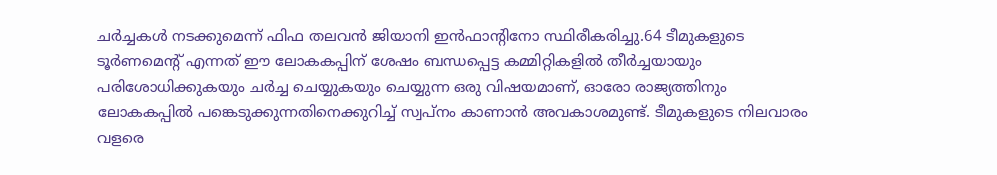ചര്‍ച്ചകള്‍ നടക്കുമെന്ന് ഫിഫ തലവന്‍ ജിയാനി ഇന്‍ഫാന്റിനോ സ്ഥിരീകരിച്ചു.64 ടീമുകളുടെ ടൂര്‍ണമെന്റ് എന്നത് ഈ ലോകകപ്പിന് ശേഷം ബന്ധപ്പെട്ട കമ്മിറ്റികളില്‍ തീര്‍ച്ചയായും പരിശോധിക്കുകയും ചര്‍ച്ച ചെയ്യുകയും ചെയ്യുന്ന ഒരു വിഷയമാണ്, ഓരോ രാജ്യത്തിനും ലോകകപ്പില്‍ പങ്കെടുക്കുന്നതിനെക്കുറിച്ച് സ്വപ്നം കാണാന്‍ അവകാശമുണ്ട്. ടീമുകളുടെ നിലവാരം വളരെ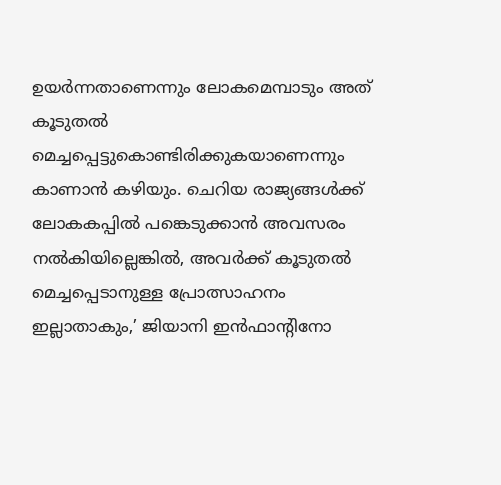ഉയര്‍ന്നതാണെന്നും ലോകമെമ്പാടും അത് കൂടുതല്‍ മെച്ചപ്പെട്ടുകൊണ്ടിരിക്കുകയാണെന്നും കാണാന്‍ കഴിയും. ചെറിയ രാജ്യങ്ങള്‍ക്ക് ലോകകപ്പില്‍ പങ്കെടുക്കാന്‍ അവസരം നല്‍കിയില്ലെങ്കില്‍, അവര്‍ക്ക് കൂടുതല്‍ മെച്ചപ്പെടാനുള്ള പ്രോത്സാഹനം ഇല്ലാതാകും,’ ജിയാനി ഇന്‍ഫാന്റിനോ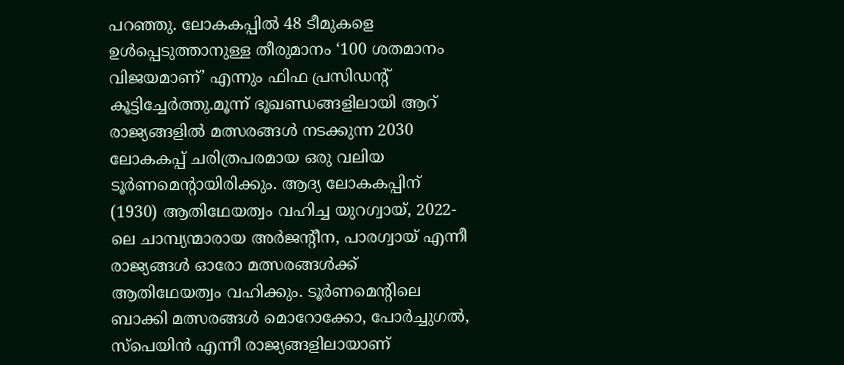പറഞ്ഞു. ലോകകപ്പില്‍ 48 ടീമുകളെ ഉള്‍പ്പെടുത്താനുള്ള തീരുമാനം ‘100 ശതമാനം വിജയമാണ്’ എന്നും ഫിഫ പ്രസിഡന്റ് കൂട്ടിച്ചേര്‍ത്തു.മൂന്ന് ഭൂഖണ്ഡങ്ങളിലായി ആറ് രാജ്യങ്ങളില്‍ മത്സരങ്ങള്‍ നടക്കുന്ന 2030 ലോകകപ്പ് ചരിത്രപരമായ ഒരു വലിയ ടൂര്‍ണമെന്റായിരിക്കും. ആദ്യ ലോകകപ്പിന് (1930) ആതിഥേയത്വം വഹിച്ച യുറഗ്വായ്, 2022-ലെ ചാമ്പ്യന്മാരായ അര്‍ജന്റീന, പാരഗ്വായ് എന്നീ രാജ്യങ്ങള്‍ ഓരോ മത്സരങ്ങള്‍ക്ക് ആതിഥേയത്വം വഹിക്കും. ടൂര്‍ണമെന്റിലെ ബാക്കി മത്സരങ്ങള്‍ മൊറോക്കോ, പോര്‍ച്ചുഗല്‍, സ്‌പെയിന്‍ എന്നീ രാജ്യങ്ങളിലായാണ്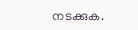നടക്കുക.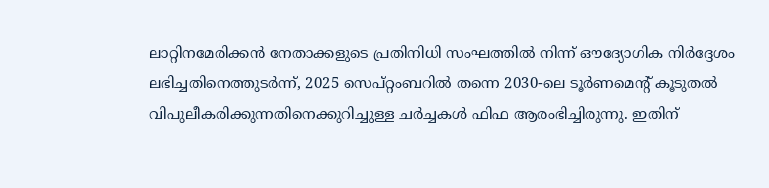ലാറ്റിനമേരിക്കന്‍ നേതാക്കളുടെ പ്രതിനിധി സംഘത്തില്‍ നിന്ന് ഔദ്യോഗിക നിര്‍ദ്ദേശം ലഭിച്ചതിനെത്തുടര്‍ന്ന്, 2025 സെപ്റ്റംബറില്‍ തന്നെ 2030-ലെ ടൂര്‍ണമെന്റ് കൂടുതല്‍ വിപുലീകരിക്കുന്നതിനെക്കുറിച്ചുള്ള ചര്‍ച്ചകള്‍ ഫിഫ ആരംഭിച്ചിരുന്നു. ഇതിന്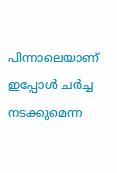പിന്നാലെയാണ് ഇപ്പോള്‍ ചര്‍ച്ച നടക്കുമെന്ന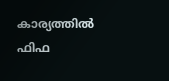കാര്യത്തില്‍ ഫിഫ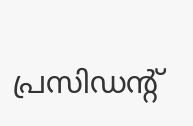പ്രസിഡന്റ്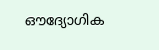ഔദ്യോഗിക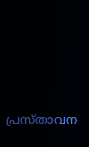പ്രസ്താവന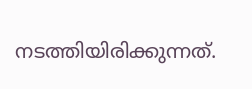നടത്തിയിരിക്കുന്നത്.